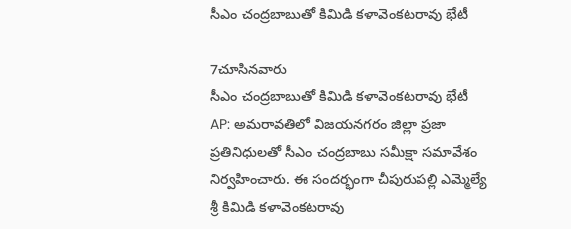సీఎం చంద్రబాబుతో కిమిడి కళావెంకటరావు భేటీ

7చూసినవారు
సీఎం చంద్రబాబుతో కిమిడి కళావెంకటరావు భేటీ
AP: అమరావతిలో విజయనగరం జిల్లా ప్రజా ప్రతినిధులతో సీఎం చంద్రబాబు సమీక్షా సమావేశం నిర్వహించారు. ఈ సందర్భంగా చీపురుపల్లి ఎమ్మెల్యే శ్రీ కిమిడి కళావెంకటరావు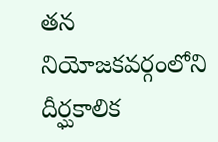తన నియోజకవర్గంలోని దీర్ఘకాలిక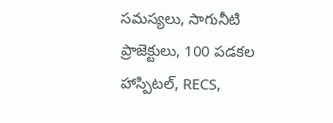సమస్యలు, సాగునీటి ప్రాజెక్టులు, 100 పడకల హాస్పిటల్, RECS,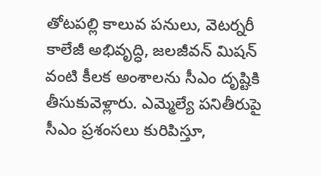తోటపల్లి కాలువ పనులు, వెటర్నరీ కాలేజీ అభివృద్ధి, జలజీవన్ మిషన్ వంటి కీలక అంశాలను సీఎం దృష్టికి తీసుకువెళ్లారు. ఎమ్మెల్యే పనితీరుపై సీఎం ప్రశంసలు కురిపిస్తూ,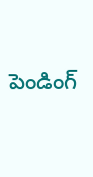పెండింగ్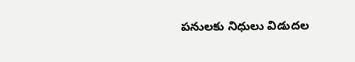పనులకు నిధులు విడుదల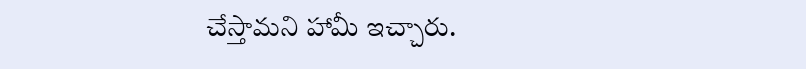చేస్తామని హామీ ఇచ్చారు.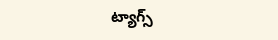ట్యాగ్స్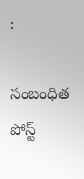:

సంబంధిత పోస్ట్